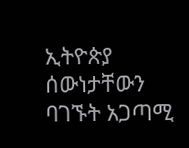ኢትዮጵያ ሰውነታቸውን ባገኙት አጋጣሚ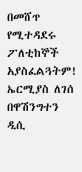በመሸጥ የሚተዳደሩ ፖለቲከኞች አያስፈልጓትም!
ኤርሚያስ ለገሰ በዋሽንግተን ዲሲ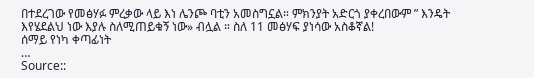በተደረገው የመፅሃፉ ምረቃው ላይ እነ ሌንጮ ባቲን አመስግኗል። ምክንያት አድርጎ ያቀረበውም ” እንዴት እየሄደልህ ነው እያሉ ስለሚጠይቁኝ ነው» ብሏል ። ስለ 11 መፅሃፍ ያነሳው አስቆኛል!
ሰማይ የነካ ቀጣፊነት
…
Source::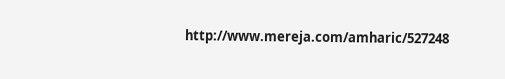http://www.mereja.com/amharic/527248